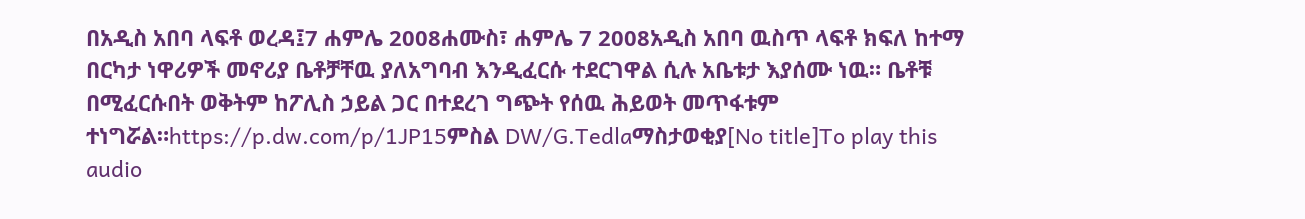በአዲስ አበባ ላፍቶ ወረዳ፤7 ሐምሌ 2008ሐሙስ፣ ሐምሌ 7 2008አዲስ አበባ ዉስጥ ላፍቶ ክፍለ ከተማ በርካታ ነዋሪዎች መኖሪያ ቤቶቻቸዉ ያለአግባብ እንዲፈርሱ ተደርገዋል ሲሉ አቤቱታ እያሰሙ ነዉ። ቤቶቹ በሚፈርሱበት ወቅትም ከፖሊስ ኃይል ጋር በተደረገ ግጭት የሰዉ ሕይወት መጥፋቱም ተነግሯል።https://p.dw.com/p/1JP15ምስል DW/G.Tedlaማስታወቂያ[No title]To play this audio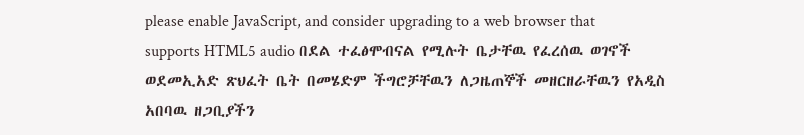please enable JavaScript, and consider upgrading to a web browser that supports HTML5 audio በደል ተፈፅሞብናል የሚሉት ቤታቸዉ የፈረሰዉ ወገኖች ወደመኢአድ ጽህፈት ቤት በመሄድም ችግሮቻቸዉን ለጋዜጠኞች መዘርዘራቸዉን የአዲስ አበባዉ ዘጋቢያችን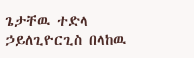ጌታቸዉ ተድላ ኃይለጊዮርጊስ በላከዉ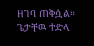ዘገባ ጠቅሷል። ጌታቸዉ ተድላ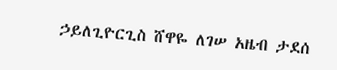ኃይለጊዮርጊስ ሸዋዬ ለገሠ አዜብ ታደሰ